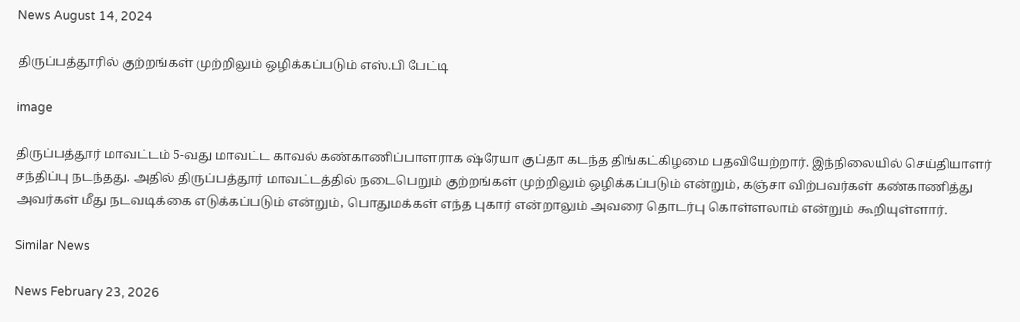News August 14, 2024

திருப்பத்தூரில் குற்றங்கள் முற்றிலும் ஒழிக்கப்படும் எஸ்.பி பேட்டி

image

திருப்பத்தூர் மாவட்டம் 5-வது மாவட்ட காவல் கண்காணிப்பாளராக ஷ்ரேயா குப்தா கடந்த திங்கட்கிழமை பதவியேற்றார். இந்நிலையில் செய்தியாளர் சந்திப்பு நடந்தது. அதில் திருப்பத்தூர் மாவட்டத்தில் நடைபெறும் குற்றங்கள் முற்றிலும் ஒழிக்கப்படும் என்றும், கஞ்சா விற்பவர்கள் கண்காணித்து அவர்கள் மீது நடவடிக்கை எடுக்கப்படும் என்றும், பொதுமக்கள் எந்த புகார் என்றாலும் அவரை தொடர்பு கொள்ளலாம் என்றும் கூறியுள்ளார்.

Similar News

News February 23, 2026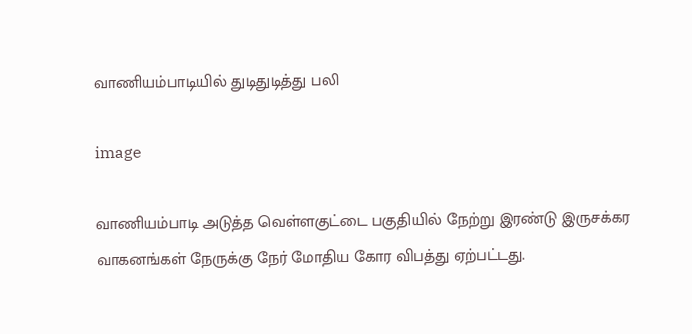வாணியம்பாடியில் துடிதுடித்து பலி

image

வாணியம்பாடி அடுத்த வெள்ளகுட்டை பகுதியில் நேற்று இரண்டு இருசக்கர வாகனங்கள் நேருக்கு நேர் மோதிய கோர விபத்து ஏற்பட்டது.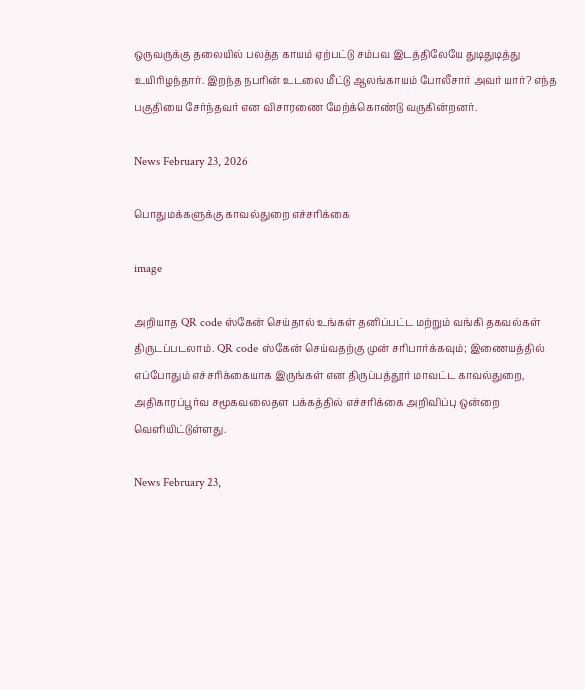ஒருவருக்கு தலையில் பலத்த காயம் ஏற்பட்டு சம்பவ இடத்திலேயே துடிதுடித்து உயிரிழந்தார். இறந்த நபரின் உடலை மீட்டு ஆலங்காயம் போலீசார் அவர் யார்? எந்த பகுதியை சேர்ந்தவர் என விசாரணை மேற்க்கொண்டு வருகின்றனர்.

News February 23, 2026

பொதுமக்களுக்கு காவல்துறை எச்சரிக்கை

image

அறியாத QR code ஸ்கேன் செய்தால் உங்கள் தனிப்பட்ட மற்றும் வங்கி தகவல்கள் திருடப்படலாம். QR code ஸ்கேன் செய்வதற்கு முன் சரிபார்க்கவும்; இணையத்தில் எப்போதும் எச்சரிக்கையாக இருங்கள் என திருப்பத்தூர் மாவட்ட காவல்துறை, அதிகாரப்பூர்வ சமூகவலைதள பக்கத்தில் எச்சரிக்கை அறிவிப்பு ஒன்றை வெளியிட்டுள்ளது.

News February 23,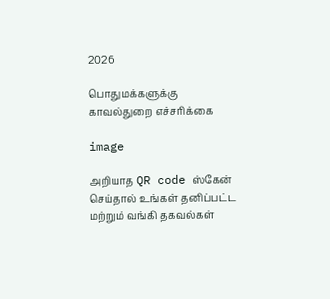2026

பொதுமக்களுக்கு காவல்துறை எச்சரிக்கை

image

அறியாத QR code ஸ்கேன் செய்தால் உங்கள் தனிப்பட்ட மற்றும் வங்கி தகவல்கள்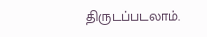திருடப்படலாம்.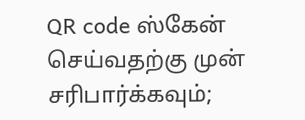QR code ஸ்கேன் செய்வதற்கு முன் சரிபார்க்கவும்;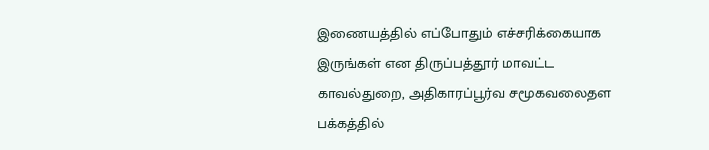இணையத்தில் எப்போதும் எச்சரிக்கையாக இருங்கள் என திருப்பத்தூர் மாவட்ட காவல்துறை, அதிகாரப்பூர்வ சமூகவலைதள பக்கத்தில்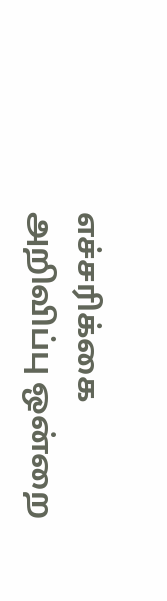எச்சரிக்கை அறிவிப்பு ஒன்றை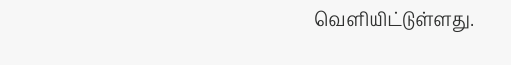வெளியிட்டுள்ளது.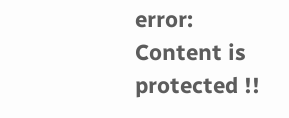error: Content is protected !!